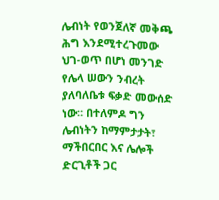ሌብነት የወንጀለኛ መቅጫ ሕግ እንደሚተረጉመው ህገ-ወጥ በሆነ መንገድ የሌላ ሠውን ንብረት ያለባለቤቱ ፍቃድ መውሰድ ነው። በተለምዶ ግን ሌብነትን ከማምታታት፣ ማችበርበር እና ሌሎች ድርጊቶች ጋር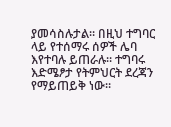ያመሳስሉታል። በዚህ ተግባር ላይ የተሰማሩ ሰዎች ሌባ እየተባሉ ይጠራሉ። ተግባሩ እድሜፆታ የትምህርት ደረጃን የማይጠይቅ ነው።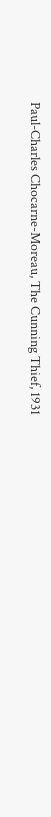Paul-Charles Chocarne-Moreau, The Cunning Thief, 1931